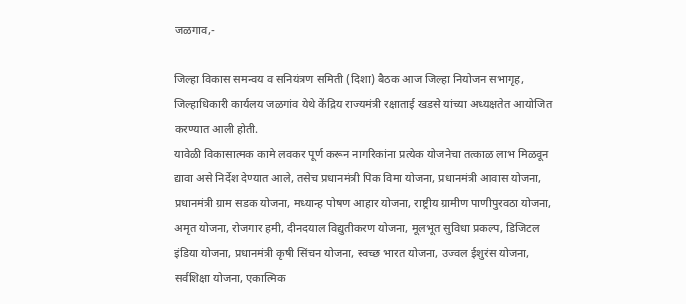जळगाव,-

जिल्हा विकास समन्वय व सनियंत्रण समिती (दिशा) बैठक आज जिल्हा नियोजन सभागृह, जिल्हाधिकारी कार्यलय जळगांव येथे केंद्रिय राज्यमंत्री रक्षाताई खडसे यांच्या अध्यक्षतेत आयोजित करण्यात आली होती.
यावेळी विकासात्मक कामे लवकर पूर्ण करून नागरिकांना प्रत्येक योजनेचा तत्काळ लाभ मिळवून द्यावा असे निर्देश देण्यात आले, तसेच प्रधानमंत्री पिक विमा योजना, प्रधानमंत्री आवास योजना, प्रधानमंत्री ग्राम सडक योजना, मध्यान्ह पोषण आहार योजना, राष्ट्रीय ग्रामीण पाणीपुरवठा योजना, अमृत योजना, रोजगार हमी, दीनदयाल विद्युतीकरण योजना, मूलभूत सुविधा प्रकल्प, डिजिटल इंडिया योजना, प्रधानमंत्री कृषी सिंचन योजना, स्वच्छ भारत योजना, उज्वल ईशुरंस योजना, सर्वशिक्षा योजना, एकात्मिक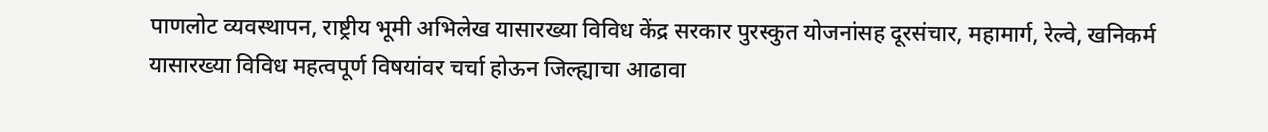पाणलोट व्यवस्थापन, राष्ट्रीय भूमी अभिलेख यासारख्या विविध केंद्र सरकार पुरस्कुत योजनांसह दूरसंचार, महामार्ग, रेल्वे, खनिकर्म यासारख्या विविध महत्वपूर्ण विषयांवर चर्चा होऊन जिल्ह्याचा आढावा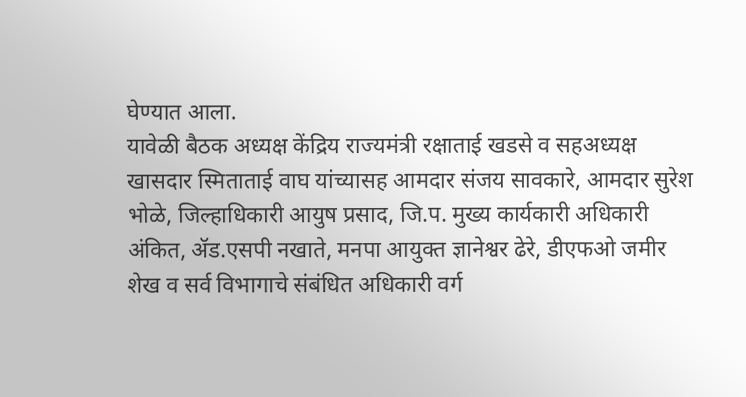घेण्यात आला.
यावेळी बैठक अध्यक्ष केंद्रिय राज्यमंत्री रक्षाताई खडसे व सहअध्यक्ष खासदार स्मिताताई वाघ यांच्यासह आमदार संजय सावकारे, आमदार सुरेश भोळे, जिल्हाधिकारी आयुष प्रसाद, जि.प. मुख्य कार्यकारी अधिकारी अंकित, ॲड.एसपी नखाते, मनपा आयुक्त ज्ञानेश्वर ढेरे, डीएफओ जमीर शेख व सर्व विभागाचे संबंधित अधिकारी वर्ग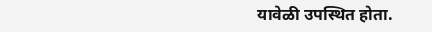यावेळी उपस्थित होता.